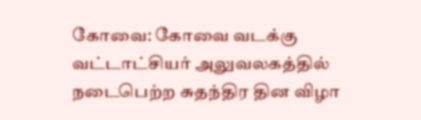கோவை: கோவை வடக்கு வட்டாட்சியர் அலுவலகத்தில் நடைபெற்ற சுதந்திர தின விழா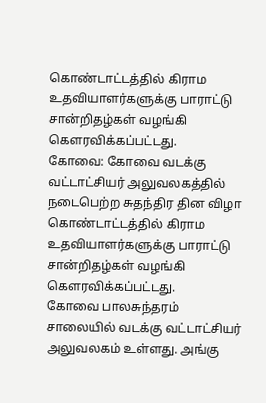கொண்டாட்டத்தில் கிராம உதவியாளர்களுக்கு பாராட்டு சான்றிதழ்கள் வழங்கி கௌரவிக்கப்பட்டது.
கோவை: கோவை வடக்கு வட்டாட்சியர் அலுவலகத்தில் நடைபெற்ற சுதந்திர தின விழா கொண்டாட்டத்தில் கிராம உதவியாளர்களுக்கு பாராட்டு சான்றிதழ்கள் வழங்கி கௌரவிக்கப்பட்டது.
கோவை பாலசுந்தரம் சாலையில் வடக்கு வட்டாட்சியர் அலுவலகம் உள்ளது. அங்கு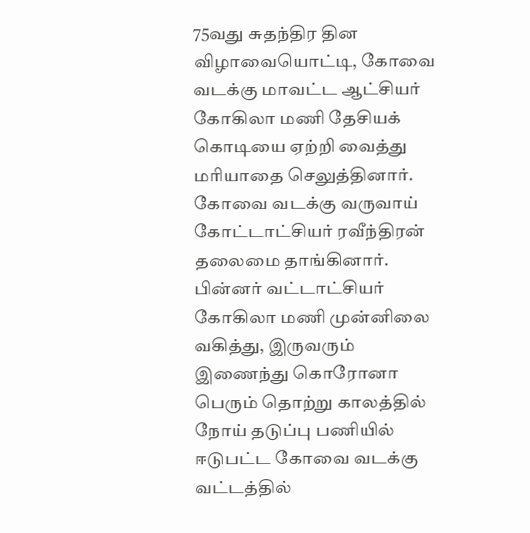75வது சுதந்திர தின விழாவையொட்டி, கோவை வடக்கு மாவட்ட ஆட்சியர் கோகிலா மணி தேசியக் கொடியை ஏற்றி வைத்து மரியாதை செலுத்தினார்.
கோவை வடக்கு வருவாய் கோட்டாட்சியர் ரவீந்திரன் தலைமை தாங்கினார். பின்னர் வட்டாட்சியர் கோகிலா மணி முன்னிலை வகித்து, இருவரும் இணைந்து கொரோனா பெரும் தொற்று காலத்தில் நோய் தடுப்பு பணியில் ஈடுபட்ட கோவை வடக்கு வட்டத்தில்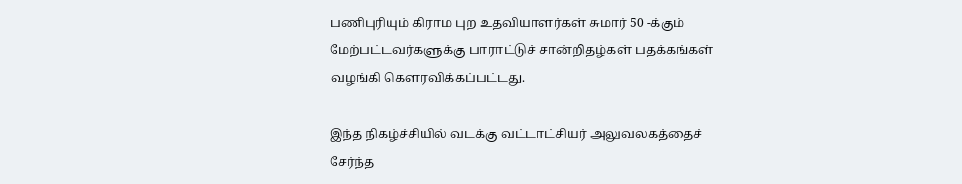பணிபுரியும் கிராம புற உதவியாளர்கள் சுமார் 50 -க்கும் மேற்பட்டவர்களுக்கு பாராட்டுச் சான்றிதழ்கள் பதக்கங்கள் வழங்கி கௌரவிக்கப்பட்டது.

இந்த நிகழ்ச்சியில் வடக்கு வட்டாட்சியர் அலுவலகத்தைச் சேர்ந்த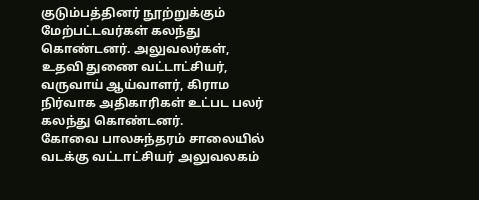குடும்பத்தினர் நூற்றுக்கும் மேற்பட்டவர்கள் கலந்து கொண்டனர். அலுவலர்கள், உதவி துணை வட்டாட்சியர், வருவாய் ஆய்வாளர், கிராம நிர்வாக அதிகாரிகள் உட்பட பலர் கலந்து கொண்டனர்.
கோவை பாலசுந்தரம் சாலையில் வடக்கு வட்டாட்சியர் அலுவலகம்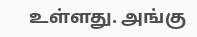உள்ளது. அங்கு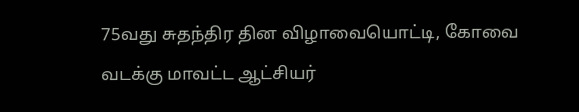75வது சுதந்திர தின விழாவையொட்டி, கோவை வடக்கு மாவட்ட ஆட்சியர்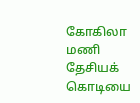கோகிலா மணி தேசியக் கொடியை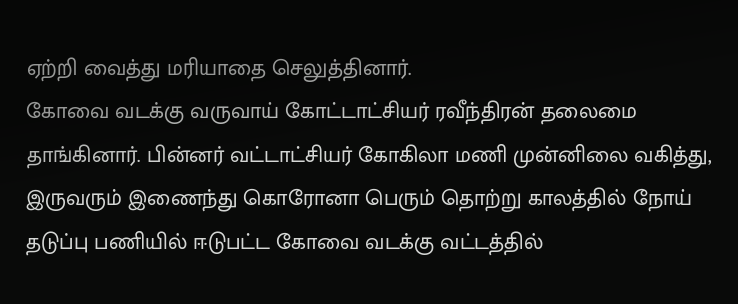ஏற்றி வைத்து மரியாதை செலுத்தினார்.
கோவை வடக்கு வருவாய் கோட்டாட்சியர் ரவீந்திரன் தலைமை தாங்கினார். பின்னர் வட்டாட்சியர் கோகிலா மணி முன்னிலை வகித்து, இருவரும் இணைந்து கொரோனா பெரும் தொற்று காலத்தில் நோய் தடுப்பு பணியில் ஈடுபட்ட கோவை வடக்கு வட்டத்தில்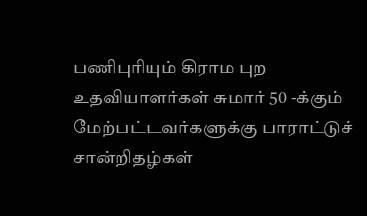பணிபுரியும் கிராம புற உதவியாளர்கள் சுமார் 50 -க்கும் மேற்பட்டவர்களுக்கு பாராட்டுச் சான்றிதழ்கள்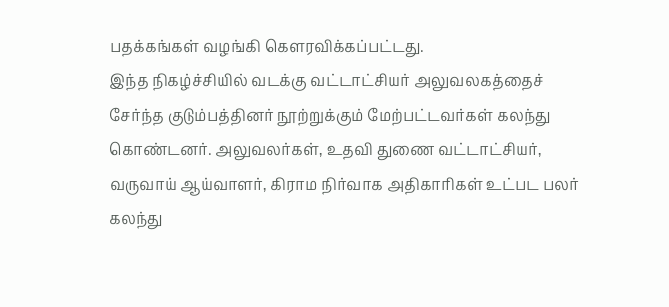பதக்கங்கள் வழங்கி கௌரவிக்கப்பட்டது.
இந்த நிகழ்ச்சியில் வடக்கு வட்டாட்சியர் அலுவலகத்தைச் சேர்ந்த குடும்பத்தினர் நூற்றுக்கும் மேற்பட்டவர்கள் கலந்து கொண்டனர். அலுவலர்கள், உதவி துணை வட்டாட்சியர், வருவாய் ஆய்வாளர், கிராம நிர்வாக அதிகாரிகள் உட்பட பலர் கலந்து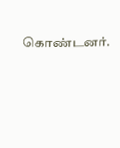கொண்டனர்.